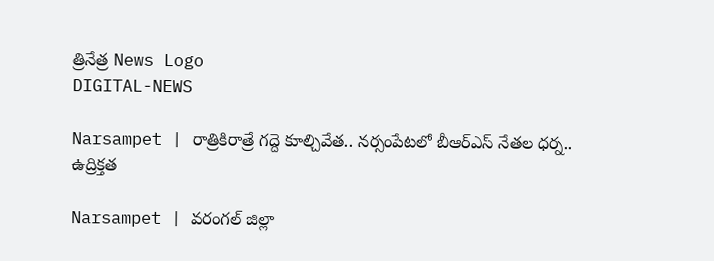త్రినేత్ర News Logo
DIGITAL-NEWS

Narsampet | రాత్రికిరాత్రే గ‌ద్దె కూల్చివేత‌.. న‌ర్సంపేట‌లో బీఆర్ఎస్ నేత‌ల ధ‌ర్న‌.. ఉద్రిక్త‌త‌

Narsampet | వ‌రంగ‌ల్ జిల్లా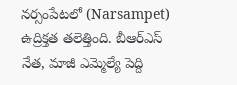న‌ర్సంపేట‌లో (Narsampet) ఉద్రిక్త‌త త‌లెత్తింది. బీఆర్ఎస్ నేత‌, మాజీ ఎమ్మెల్యే పెద్ది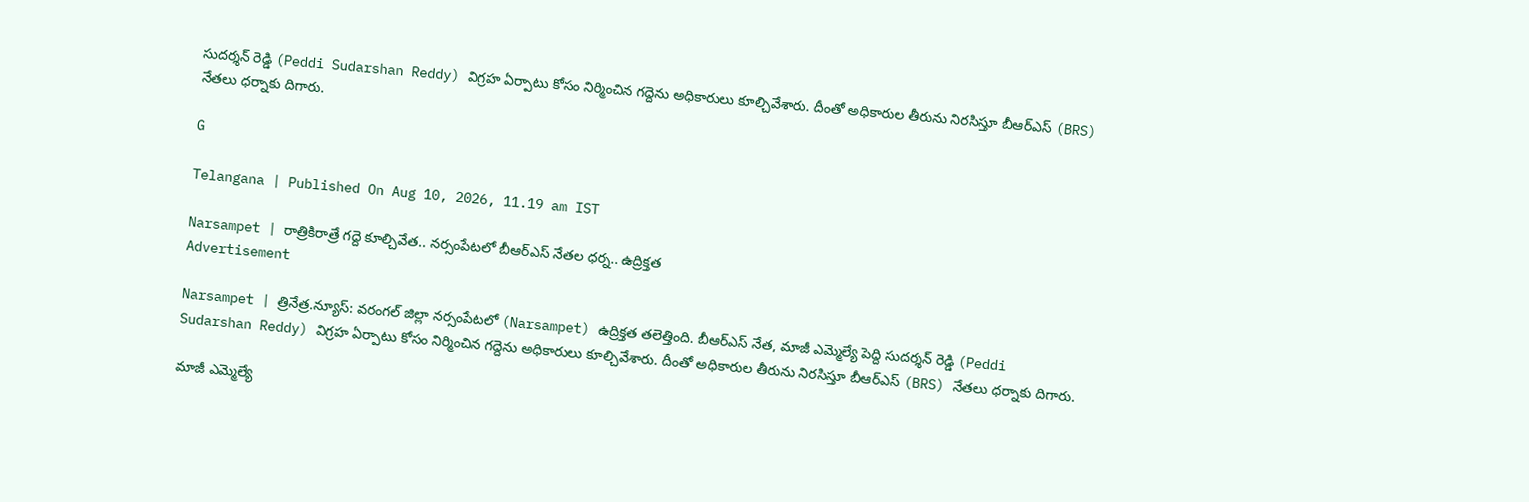సుద‌ర్శ‌న్ రెడ్డి (Peddi Sudarshan Reddy) విగ్ర‌హ ఏర్పాటు కోసం నిర్మించిన గ‌ద్దెను అధికారులు కూల్చివేశారు. దీంతో అధికారుల తీరును నిర‌సిస్తూ బీఆర్ఎస్ (BRS) నేత‌లు ధ‌ర్నాకు దిగారు.

G

Telangana | Published On Aug 10, 2026, 11.19 am IST

Narsampet | రాత్రికిరాత్రే గ‌ద్దె కూల్చివేత‌.. న‌ర్సంపేట‌లో బీఆర్ఎస్ నేత‌ల ధ‌ర్న‌.. ఉద్రిక్త‌త‌
Advertisement

Narsampet | త్రినేత్ర‌.న్యూస్‌: వ‌రంగ‌ల్ జిల్లా న‌ర్సంపేట‌లో (Narsampet) ఉద్రిక్త‌త త‌లెత్తింది. బీఆర్ఎస్ నేత‌, మాజీ ఎమ్మెల్యే పెద్ది సుద‌ర్శ‌న్ రెడ్డి (Peddi Sudarshan Reddy) విగ్ర‌హ ఏర్పాటు కోసం నిర్మించిన గ‌ద్దెను అధికారులు కూల్చివేశారు. దీంతో అధికారుల తీరును నిర‌సిస్తూ బీఆర్ఎస్ (BRS) నేత‌లు ధ‌ర్నాకు దిగారు.

మాజీ ఎమ్మెల్యే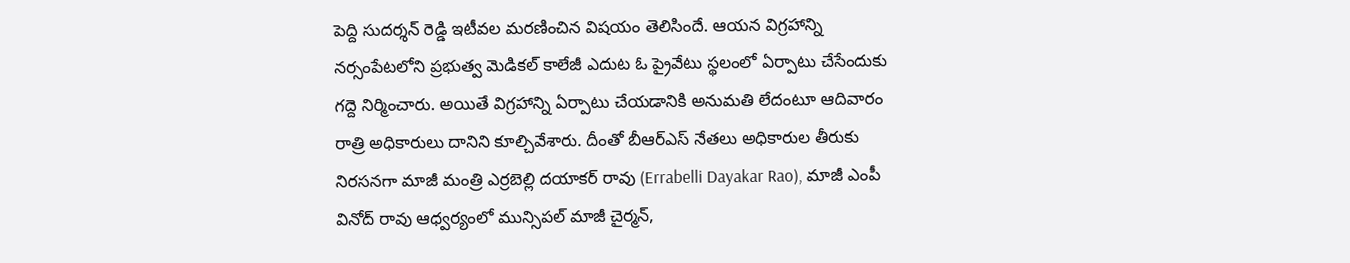పెద్ది సుద‌ర్శ‌న్ రెడ్డి ఇటీవ‌ల మ‌ర‌ణించిన విష‌యం తెలిసిందే. ఆయ‌న విగ్ర‌హాన్ని న‌ర్సంపేట‌లోని ప్ర‌భుత్వ మెడిక‌ల్ కాలేజీ ఎదుట ఓ ప్రైవేటు స్థలంలో ఏర్పాటు చేసేందుకు గ‌ద్దె నిర్మించారు. అయితే విగ్ర‌హాన్ని ఏర్పాటు చేయ‌డానికి అనుమ‌తి లేదంటూ ఆదివారం రాత్రి అధికారులు దానిని కూల్చివేశారు. దీంతో బీఆర్ఎస్ నేత‌లు అధికారుల‌ తీరుకు నిర‌స‌న‌గా మాజీ మంత్రి ఎర్రబెల్లి దయాకర్ రావు (Errabelli Dayakar Rao), మాజీ ఎంపీ వినోద్‌ రావు ఆధ్వర్యంలో మున్సిపల్‌ మాజీ చైర్మన్‌,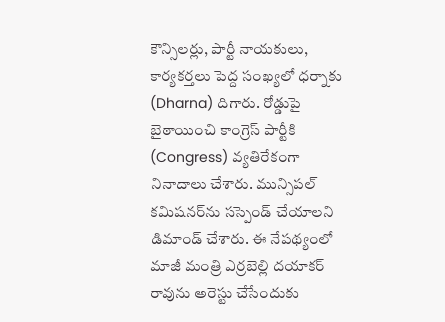కౌన్సిలర్లు, పార్టీ నాయకులు, కార్యకర్తలు పెద్ద సంఖ్య‌లో ధ‌ర్నాకు (Dharna) దిగారు. రోడ్డుపై బైఠాయించి కాంగ్రెస్ పార్టీకి (Congress) వ్యతిరేకంగా నినాదాలు చేశారు. మున్సిపల్‌ కమిషనర్‌ను సస్పెండ్‌ చేయాలని డిమాండ్‌ చేశారు. ఈ నేప‌థ్యంలో మాజీ మంత్రి ఎర్ర‌బెల్లి ద‌యాక‌ర్ రావును అరెస్టు చేసేందుకు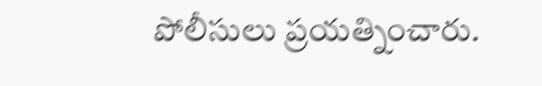పోలీసులు ప్ర‌య‌త్నించారు.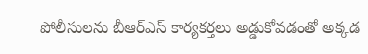పోలీసుల‌ను బీఆర్ఎస్ కార్య‌క‌ర్త‌లు అడ్డుకోవ‌డంతో అక్క‌డ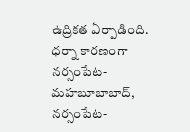ఉద్రిక‌త ఏర్పాడింది. ధర్నా కారణంగా నర్సంపేట- మహబూబాబాద్, నర్సంపేట-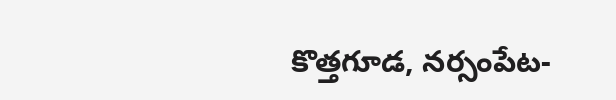కొత్తగూడ, నర్సంపేట-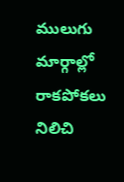ములుగు మార్గాల్లో రాకపోకలు నిలిచి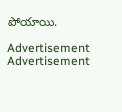పోయాయి.

Advertisement
Advertisement